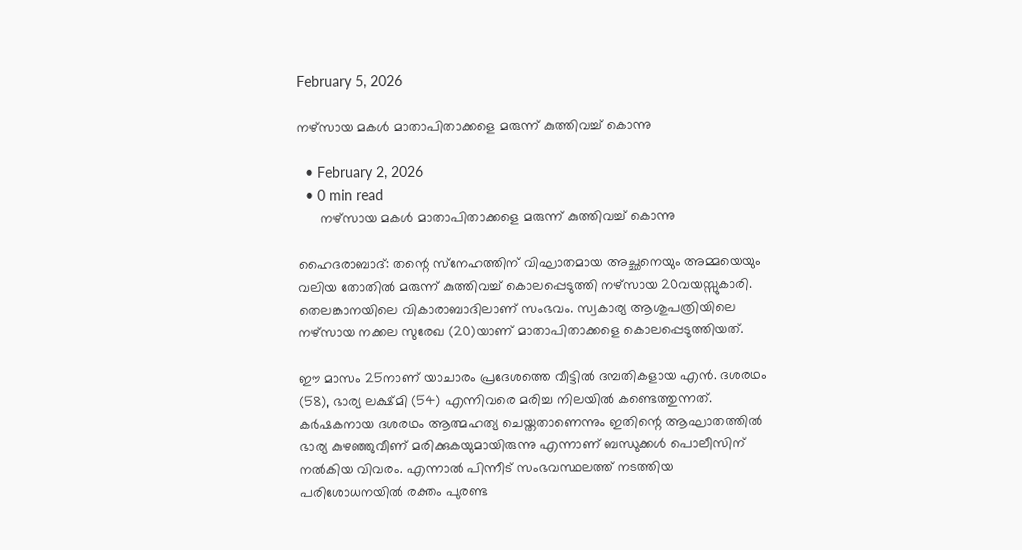February 5, 2026

നഴ്‌സായ മകള്‍ മാതാപിതാക്കളെ മരുന്ന് കുത്തിവച്ച് കൊന്നു

  • February 2, 2026
  • 0 min read
      നഴ്‌സായ മകള്‍ മാതാപിതാക്കളെ മരുന്ന് കുത്തിവച്ച് കൊന്നു

ഹൈദരാബാദ്: തന്റെ സ്‌നേഹത്തിന് വിഘാതമായ അച്ഛനെയും അമ്മയെയും വലിയ തോതില്‍ മരുന്ന് കുത്തിവച്ച് കൊലപ്പെടുത്തി നഴ്‌സായ 20വയസ്സുകാരി. തെലങ്കാനയിലെ വികാരാബാദിലാണ് സംഭവം. സ്വകാര്യ ആശുപത്രിയിലെ നഴ്സായ നക്കല സുരേഖ (20)യാണ് മാതാപിതാക്കളെ കൊലപ്പെടുത്തിയത്.

ഈ മാസം 25നാണ് യാചാരം പ്രദേശത്തെ വീട്ടില്‍ ദമ്പതികളായ എന്‍. ദശരഥം (58), ഭാര്യ ലക്ഷ്മി (54) എന്നിവരെ മരിച്ച നിലയില്‍ കണ്ടെത്തുന്നത്. കര്‍ഷകനായ ദശരഥം ആത്മഹത്യ ചെയ്തതാണെന്നും ഇതിന്റെ ആഘാതത്തില്‍ ഭാര്യ കുഴഞ്ഞുവീണ് മരിക്കുകയുമായിരുന്നു എന്നാണ് ബന്ധുക്കള്‍ പൊലീസിന് നല്‍കിയ വിവരം. എന്നാല്‍ പിന്നീട് സംഭവസ്ഥലത്ത് നടത്തിയ പരിശോധനയില്‍ രക്തം പുരണ്ട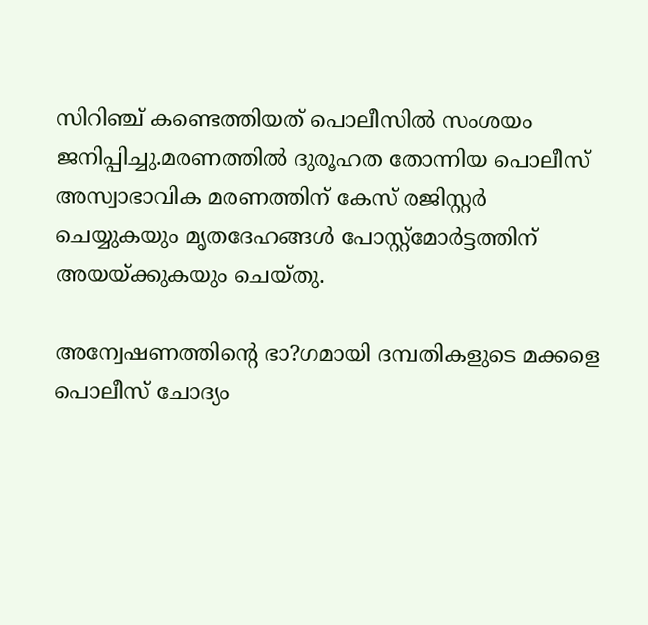സിറിഞ്ച് കണ്ടെത്തിയത് പൊലീസില്‍ സംശയം ജനിപ്പിച്ചു.മരണത്തില്‍ ദുരൂഹത തോന്നിയ പൊലീസ് അസ്വാഭാവിക മരണത്തിന് കേസ് രജിസ്റ്റര്‍ ചെയ്യുകയും മൃതദേഹങ്ങള്‍ പോസ്റ്റ്‌മോര്‍ട്ടത്തിന് അയയ്ക്കുകയും ചെയ്തു.

അന്വേഷണത്തിന്റെ ഭാ?ഗമായി ദമ്പതികളുടെ മക്കളെ പൊലീസ് ചോദ്യം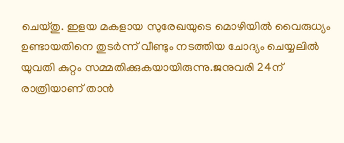ചെയ്തു. ഇളയ മകളായ സുരേഖയുടെ മൊഴിയില്‍ വൈരുധ്യം ഉണ്ടായതിനെ തുടര്‍ന്ന് വീണ്ടും നടത്തിയ ചോദ്യം ചെയ്യലില്‍ യുവതി കുറ്റം സമ്മതിക്കുകയായിരുന്നു.ജനുവരി 24ന് രാത്രിയാണ് താന്‍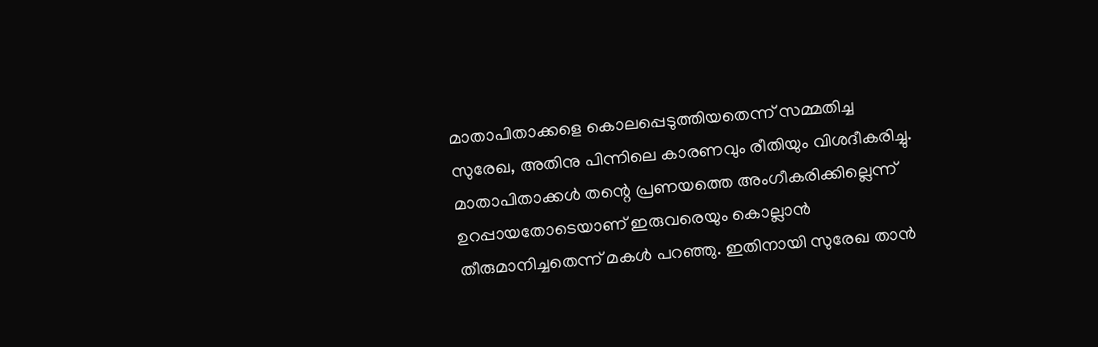മാതാപിതാക്കളെ കൊലപ്പെടുത്തിയതെന്ന് സമ്മതിച്ച സുരേഖ, അതിനു പിന്നിലെ കാരണവും രീതിയും വിശദീകരിച്ചു. മാതാപിതാക്കള്‍ തന്റെ പ്രണയത്തെ അംഗീകരിക്കില്ലെന്ന് ഉറപ്പായതോടെയാണ് ഇരുവരെയും കൊല്ലാന്‍ തീരുമാനിച്ചതെന്ന് മകള്‍ പറഞ്ഞു. ഇതിനായി സുരേഖ താന്‍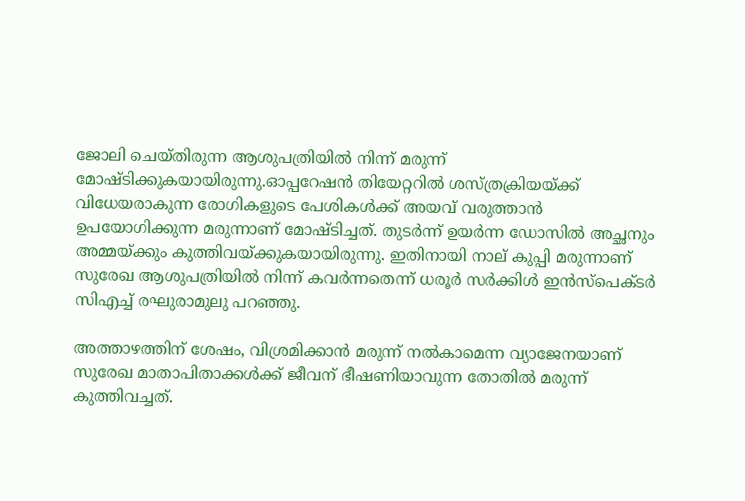ജോലി ചെയ്തിരുന്ന ആശുപത്രിയില്‍ നിന്ന് മരുന്ന് മോഷ്ടിക്കുകയായിരുന്നു.ഓപ്പറേഷന്‍ തിയേറ്ററില്‍ ശസ്ത്രക്രിയയ്ക്ക് വിധേയരാകുന്ന രോഗികളുടെ പേശികള്‍ക്ക് അയവ് വരുത്താന്‍ ഉപയോഗിക്കുന്ന മരുന്നാണ് മോഷ്ടിച്ചത്. തുടര്‍ന്ന് ഉയര്‍ന്ന ഡോസില്‍ അച്ഛനും അമ്മയ്ക്കും കുത്തിവയ്ക്കുകയായിരുന്നു. ഇതിനായി നാല് കുപ്പി മരുന്നാണ് സുരേഖ ആശുപത്രിയില്‍ നിന്ന് കവര്‍ന്നതെന്ന് ധരൂര്‍ സര്‍ക്കിള്‍ ഇന്‍സ്‌പെക്ടര്‍ സിഎച്ച് രഘുരാമുലു പറഞ്ഞു.

അത്താഴത്തിന് ശേഷം, വിശ്രമിക്കാന്‍ മരുന്ന് നല്‍കാമെന്ന വ്യാജേനയാണ് സുരേഖ മാതാപിതാക്കള്‍ക്ക് ജീവന് ഭീഷണിയാവുന്ന തോതില്‍ മരുന്ന് കുത്തിവച്ചത്.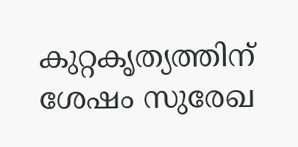കുറ്റകൃത്യത്തിന് ശേഷം സുരേഖ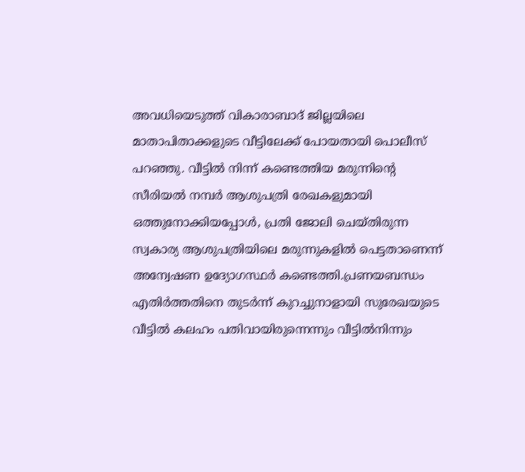അവധിയെടുത്ത് വികാരാബാദ് ജില്ലയിലെ മാതാപിതാക്കളുടെ വീട്ടിലേക്ക് പോയതായി പൊലീസ് പറഞ്ഞു. വീട്ടില്‍ നിന്ന് കണ്ടെത്തിയ മരുന്നിന്റെ സീരിയല്‍ നമ്പര്‍ ആശുപത്രി രേഖകളുമായി ഒത്തുനോക്കിയപ്പോള്‍, പ്രതി ജോലി ചെയ്തിരുന്ന സ്വകാര്യ ആശുപത്രിയിലെ മരുന്നുകളില്‍ പെട്ടതാണെന്ന് അന്വേഷണ ഉദ്യോഗസ്ഥര്‍ കണ്ടെത്തി.പ്രണയബന്ധം എതിര്‍ത്തതിനെ തുടര്‍ന്ന് കുറച്ചുനാളായി സുരേഖയുടെ വീട്ടില്‍ കലഹം പതിവായിരുന്നെന്നും വീട്ടില്‍നിന്നും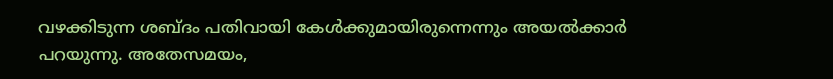വഴക്കിടുന്ന ശബ്ദം പതിവായി കേള്‍ക്കുമായിരുന്നെന്നും അയല്‍ക്കാര്‍ പറയുന്നു. അതേസമയം,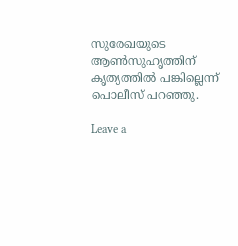സുരേഖയുടെ ആണ്‍സുഹൃത്തിന് കൃത്യത്തില്‍ പങ്കില്ലെന്ന് പൊലീസ് പറഞ്ഞു.

Leave a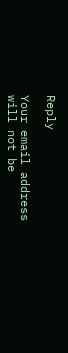Reply

Your email address will not be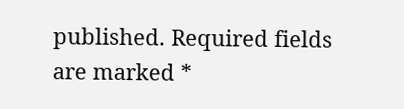published. Required fields are marked *